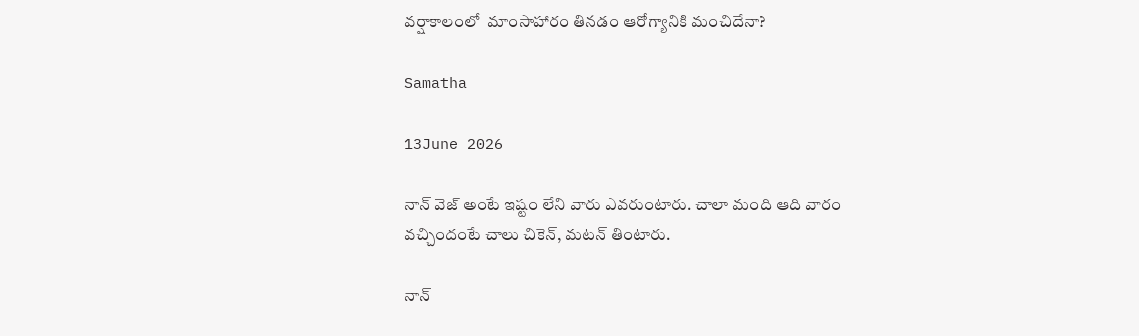వర్షాకాలంలో  మాంసాహారం తినడం ఆరోగ్యానికి మంచిదేనా?

Samatha

13June 2026

నాన్ వెజ్ అంటే ఇష్టం లేని వారు ఎవరుంటారు. చాలా మంది ఆది వారం వచ్చిందంటే చాలు చికెన్, మటన్ తింటారు.

నాన్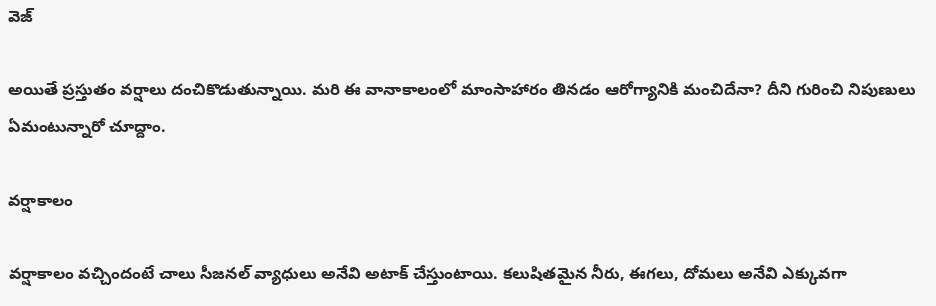వెజ్

అయితే ప్రస్తుతం వర్షాలు దంచికొడుతున్నాయి. మరి ఈ వానాకాలంలో మాంసాహారం తినడం ఆరోగ్యానికి మంచిదేనా? దీని గురించి నిపుణులు ఏమంటున్నారో చూద్దాం.

వర్షాకాలం

వర్షాకాలం వచ్చిందంటే చాలు సీజనల్ వ్యాధులు అనేవి అటాక్ చేస్తుంటాయి. కలుషితమైన నీరు, ఈగలు, దోమలు అనేవి ఎక్కువగా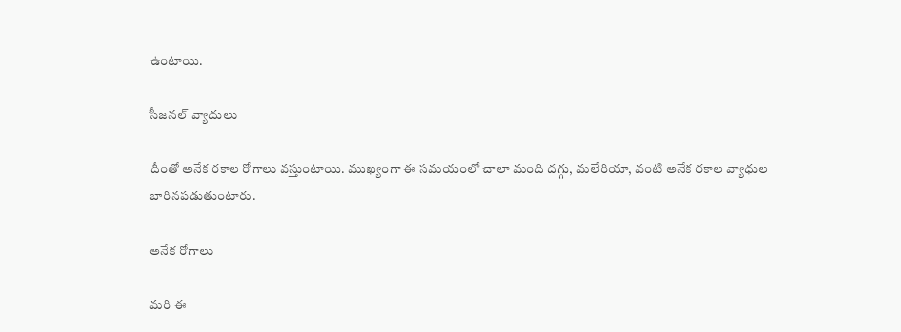ఉంటాయి.

సీజనల్ వ్యాదులు

దీంతో అనేక రకాల రోగాలు వస్తుంటాయి. ముఖ్యంగా ఈ సమయంలో చాలా మంది దగ్గు, మలేరియా, వంటి అనేక రకాల వ్యాధుల బారినపడుతుంటారు.

అనేక రోగాలు

మరి ఈ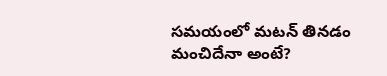సమయంలో మటన్ తినడం మంచిదేనా అంటే?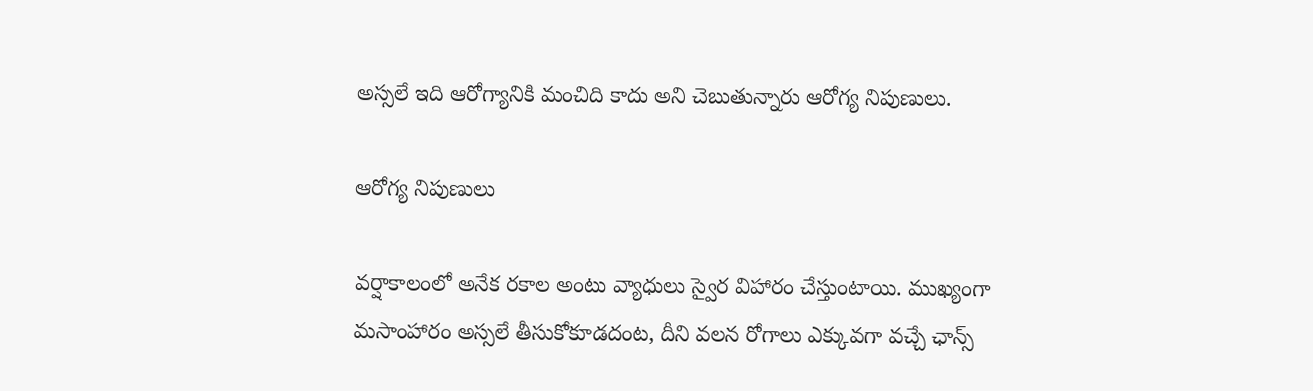అస్సలే ఇది ఆరోగ్యానికి మంచిది కాదు అని చెబుతున్నారు ఆరోగ్య నిపుణులు.

ఆరోగ్య నిపుణులు

వర్షాకాలంలో అనేక రకాల అంటు వ్యాధులు స్వైర విహారం చేస్తుంటాయి. ముఖ్యంగా మసాంహారం అస్సలే తీసుకోకూడదంట, దీని వలన రోగాలు ఎక్కువగా వచ్చే ఛాన్స్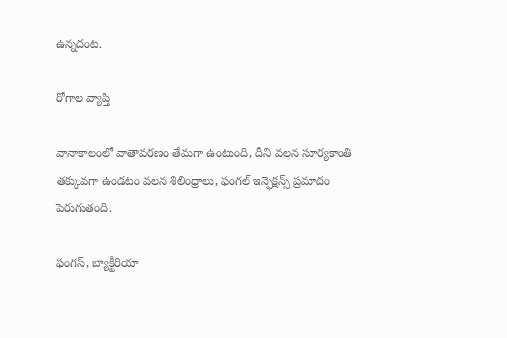ఉన్నదంట.

రోగాల వ్యాప్తి

వానాకాలంలో వాతావరణం తేమగా ఉంటుంది, దీని వలన సూర్యకాంతి తక్కువగా ఉండటం వలన శిలింధ్రాలు, ఫంగల్ ఇన్ఫెక్షన్స్ ప్రమాదం పెరుగుతంది.

ఫంగస్, బ్యాక్టీరియా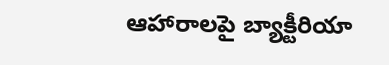ఆహారాలపై బ్యాక్టీరియా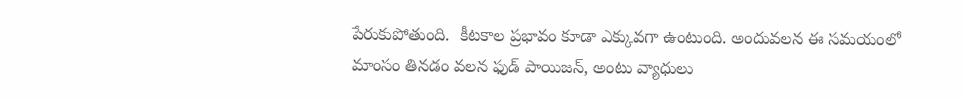పేరుకుపోతుంది.  కీటకాల ప్రభావం కూడా ఎక్కువగా ఉంటుంది. అందువలన ఈ సమయంలో మాంసం తినడం వలన ఫుడ్ పాయిజన్, అంటు వ్యాధులు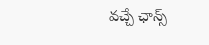వచ్చే ఛాన్స్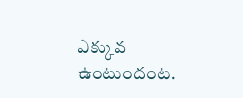ఎక్కువ ఉంటుందంట.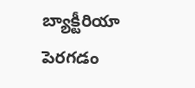బ్యాక్టీరియా పెరగడం